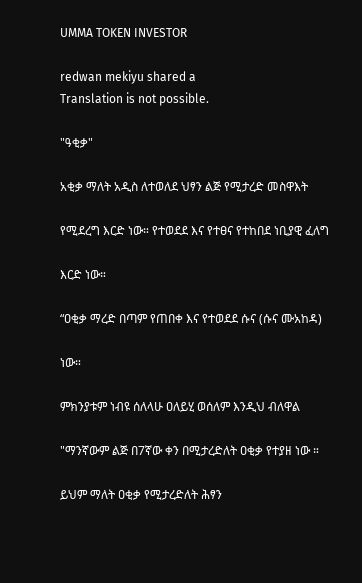UMMA TOKEN INVESTOR

redwan mekiyu shared a
Translation is not possible.

"ዓቂቃ"

አቂቃ ማለት አዲስ ለተወለደ ህፃን ልጅ የሚታረድ መስዋእት

የሚደረግ እርድ ነው። የተወደደ እና የተፀና የተከበደ ነቢያዊ ፈለግ

እርድ ነው።

“ዐቂቃ ማረድ በጣም የጠበቀ እና የተወደደ ሱና (ሱና ሙአከዳ)

ነው።

ምክንያቱም ነብዩ ሰለላሁ ዐለይሂ ወሰለም እንዲህ ብለዋል

"ማንኛውም ልጅ በ7ኛው ቀን በሚታረድለት ዐቂቃ የተያዘ ነው ።

ይህም ማለት ዐቂቃ የሚታረድለት ሕፃን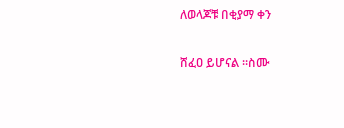ለወላጆቹ በቂያማ ቀን

ሸፈዐ ይሆናል ።ስሙ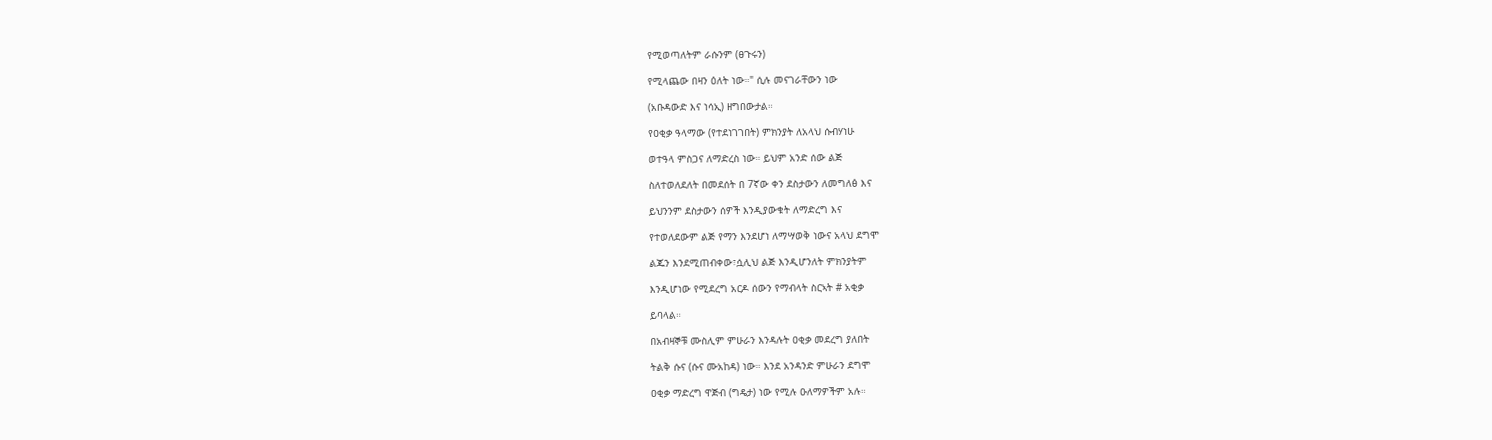የሚወጣለትም ራሱንም (ፀጉሩን)

የሚላጨው በዛን ዕለት ነው።" ሲሉ መናገራቸውን ነው

(አቡዳውድ እና ነሳኢ) ዘግበውታል።

የዐቂቃ ዓላማው (የተደነገገበት) ምክንያት ለአላህ ሱብሃነሁ

ወተዓላ ምስጋና ለማድረስ ነው። ይህም አንድ ሰው ልጅ

ስለተወለደለት በመደሰት በ 7ኛው ቀን ደስታውን ለመግለፅ እና

ይህንንም ደስታውን ሰዎች እንዲያውቁት ለማድረግ እና

የተወለደውም ልጅ የማን እንደሆነ ለማሣወቅ ነውና አላህ ደግሞ

ልጁን እንደሚጠብቀው፣ሷሊህ ልጅ እንዲሆንለት ምክንያትም

እንዲሆነው የሚደረግ አርዶ ሰውን የማብላት ስርኣት # አቂቃ

ይባላል።

በአብዛኞቹ ሙስሊም ምሁራን እንዳሉት ዐቂቃ መደረግ ያለበት

ትልቅ ሱና (ሱና ሙአከዳ) ነው። እንደ አንዳንድ ምሁራን ደግሞ

ዐቂቃ ማድረግ ዋጅብ (ግዴታ) ነው የሚሉ ዑለማዎችም አሉ።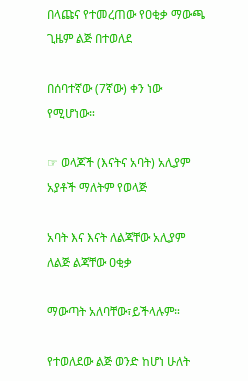በላጩና የተመረጠው የዐቂቃ ማውጫ ጊዜም ልጅ በተወለደ

በሰባተኛው (7ኛው) ቀን ነው የሚሆነው።

☞ ወላጆች (እናትና አባት) አሊያም አያቶች ማለትም የወላጅ

አባት እና እናት ለልጃቸው አሊያም ለልጅ ልጃቸው ዐቂቃ

ማውጣት አለባቸው፣ይችላሉም።

የተወለደው ልጅ ወንድ ከሆነ ሁለት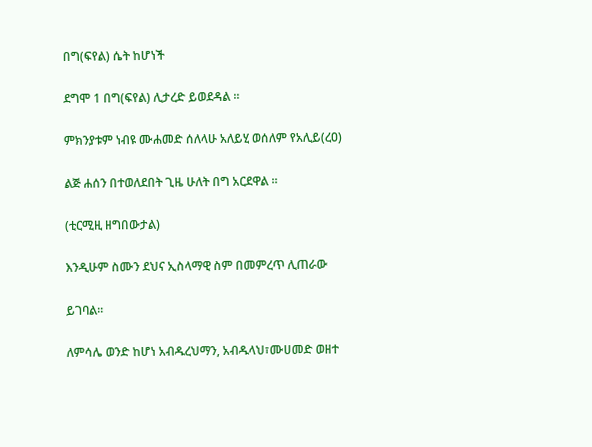በግ(ፍየል) ሴት ከሆነች

ደግሞ 1 በግ(ፍየል) ሊታረድ ይወደዳል ።

ምክንያቱም ነብዩ ሙሐመድ ሰለላሁ አለይሂ ወሰለም የአሊይ(ረዐ)

ልጅ ሐሰን በተወለደበት ጊዜ ሁለት በግ አርደዋል ።

(ቲርሚዚ ዘግበውታል)

እንዲሁም ስሙን ደህና ኢስላማዊ ስም በመምረጥ ሊጠራው

ይገባል።

ለምሳሌ ወንድ ከሆነ አብዱረህማን, አብዱላህ፣ሙሀመድ ወዘተ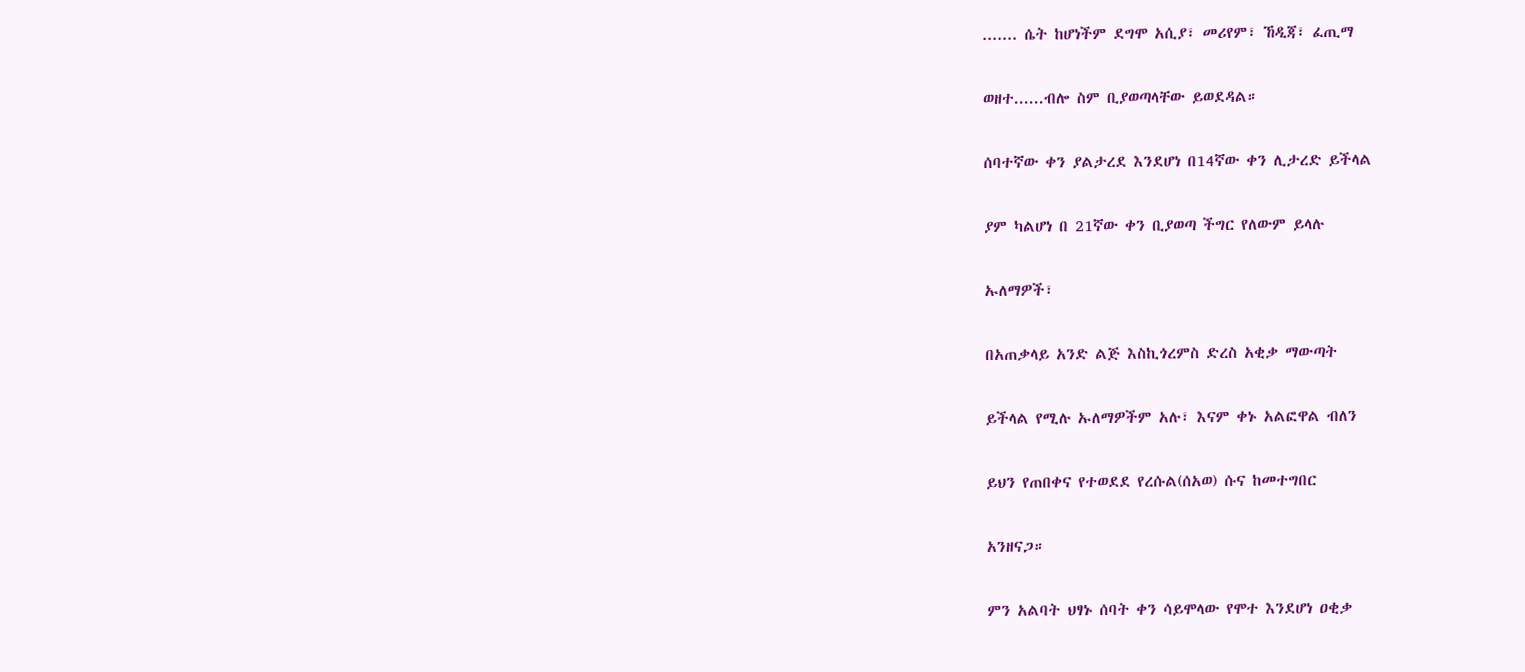....... ሴት ከሆነችም ደግሞ አሲያ፣ መሪየም፣ ኸዲጃ፣ ፈጢማ

ወዘተ......ብሎ ስም ቢያወጣላቸው ይወደዳል።

ሰባተኛው ቀን ያልታረደ እንደሆነ በ14ኛው ቀን ሊታረድ ይችላል

ያም ካልሆነ በ 21ኛው ቀን ቢያወጣ ችግር የለውም ይላሉ

ኡለማዎች፣

በአጠቃላይ አንድ ልጅ እስኪጎረምስ ድረስ አቂቃ ማውጣት

ይችላል የሚሉ ኡለማዎችም አሉ፣ እናም ቀኑ አልፎዋል ብለን

ይህን የጠበቀና የተወደደ የረሱል(ሰአወ) ሱና ከመተግበር

አንዘናጋ።

ምን አልባት ህፃኑ ሰባት ቀን ሳይሞላው የሞተ እንደሆነ ዐቂቃ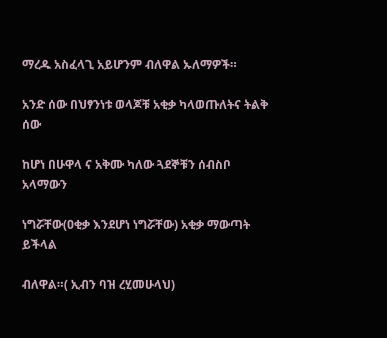ማረዱ አስፈላጊ አይሆንም ብለዋል ኡለማዎች።

አንድ ሰው በህፃንነቱ ወላጆቹ አቂቃ ካላወጡለትና ትልቅ ሰው

ከሆነ በሁዋላ ና አቅሙ ካለው ጓደኞቹን ሰብስቦ አላማውን

ነግሯቸው(ዐቂቃ እንደሆነ ነግሯቸው) አቂቃ ማውጣት ይችላል

ብለዋል።( ኢብን ባዝ ረሂመሁላህ)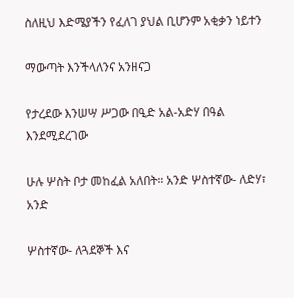ስለዚህ እድሜያችን የፈለገ ያህል ቢሆንም አቂቃን ነይተን

ማውጣት እንችላለንና አንዘናጋ

የታረደው እንሠሣ ሥጋው በዒድ አል-አድሃ በዓል እንደሚደረገው

ሁሉ ሦስት ቦታ መከፈል አለበት። አንድ ሦስተኛው- ለድሃ፣ አንድ

ሦስተኛው- ለጓደኞች እና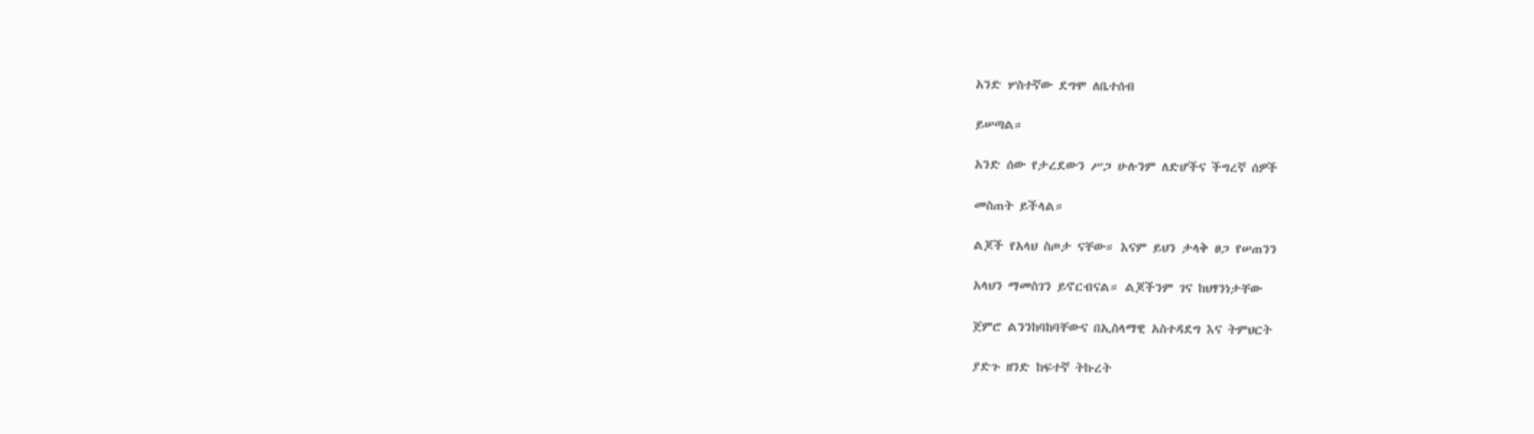አንድ ሦስተኛው ደግሞ ለቤተሰብ

ይሠጣል።

አንድ ሰው የታረደውን ሥጋ ሁሉንም ለድሆችና ችግረኛ ሰዎች

መስጠት ይችላል።

ልጆች የአላህ ስጦታ ናቸው። እናም ይህን ታላቅ ፀጋ የሠጠንን

አላህን ማመስገን ይኖርብናል። ልጆችንም ገና ከህፃንነታቸው

ጀምሮ ልንንከባከባቸውና በኢስላማዊ አስተዳደግ እና ትምህርት

ያድጉ ዘንድ ከፍተኛ ትኩረት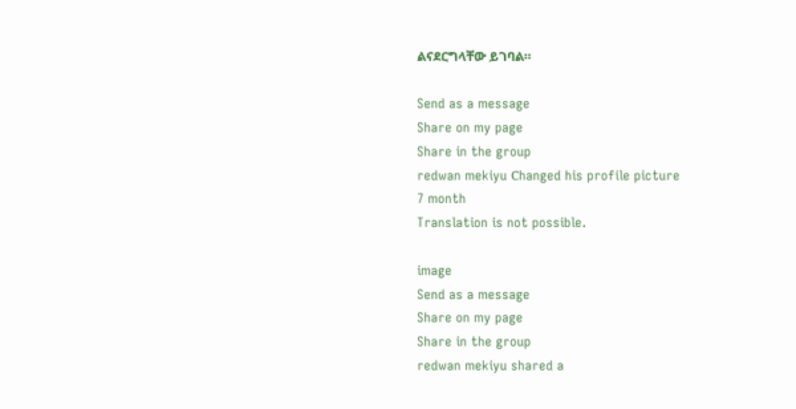ልናደርግላቸው ይገባል።

Send as a message
Share on my page
Share in the group
redwan mekiyu Сhanged his profile picture
7 month
Translation is not possible.

image
Send as a message
Share on my page
Share in the group
redwan mekiyu shared a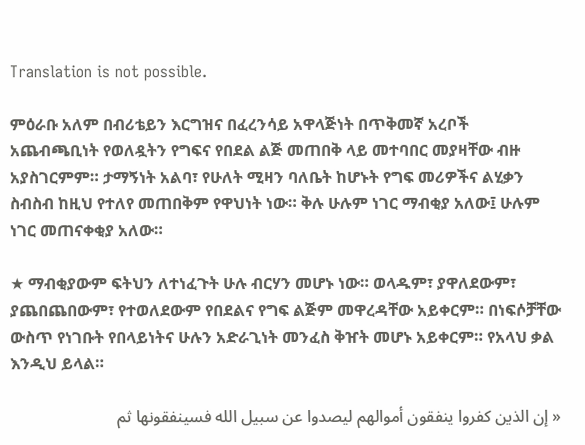Translation is not possible.

ምዕራቡ አለም በብሪቴይን እርግዝና በፈረንሳይ አዋላጅነት በጥቅመኛ አረቦች አጨብጫቢነት የወለዷትን የግፍና የበደል ልጅ መጠበቅ ላይ መተባበር መያዛቸው ብዙ አያስገርምም። ታማኝነት አልባ፣ የሁለት ሚዛን ባለቤት ከሆኑት የግፍ መሪዎችና ልሂቃን ስብስብ ከዚህ የተለየ መጠበቅም የዋህነት ነው። ቅሉ ሁሉም ነገር ማብቂያ አለው፤ ሁሉም ነገር መጠናቀቂያ አለው።

★ ማብቂያውም ፍትህን ለተነፈጉት ሁሉ ብርሃን መሆኑ ነው። ወላዱም፣ ያዋለደውም፣ ያጨበጨበውም፣ የተወለደውም የበደልና የግፍ ልጅም መዋረዳቸው አይቀርም። በነፍሶቻቸው ውስጥ የነገቡት የበላይነትና ሁሉን አድራጊነት መንፈስ ቅዠት መሆኑ አይቀርም። የአላህ ቃል እንዲህ ይላል።

« إن الذين كفروا ينفقون أموالهم ليصدوا عن سبيل الله فسينفقونها ثم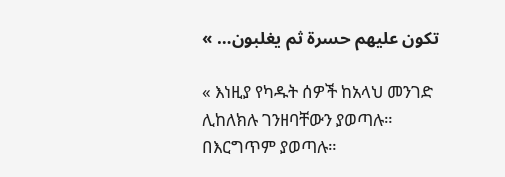تكون عليهم حسرة ثم يغلبون… »

« እነዚያ የካዱት ሰዎች ከአላህ መንገድ ሊከለክሉ ገንዘባቸውን ያወጣሉ። በእርግጥም ያወጣሉ።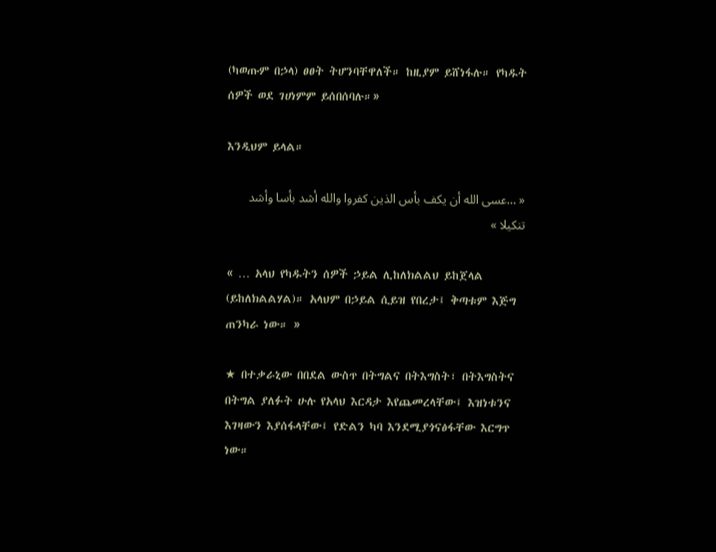(ካወጡም በኃላ) ፀፀት ትሆንባቸዋለች። ከዚያም ይሸነፋሉ። የካዱት ሰዎች ወደ ገሀነምም ይሰበሰባሉ።»

እንዲህም ይላል።

« …عسى الله أن يكف بأس الذين كفروا والله أشد بأسا وأشد تنكيلا »

« … አላህ የካዱትን ሰዎች ኃይል ሊከለክልልህ ይከጀላል (ይከለክልልሃል)። አላህም በኃይል ሲይዝ የበረታ፤ ቅጣቱም እጅግ ጠንካራ ነው። »

★ በተቃራኒው በበደል ውስጥ በትግልና በትእግስት፣ በትእግስትና በትግል ያለፉት ሁሉ የአላህ እርዳታ እየጨመረላቸው፤ እዝነቱንና እገዛውን እያሰፋላቸው፤ የድልን ካባ እንደሚያጎናፅፋቸው እርግጥ ነው።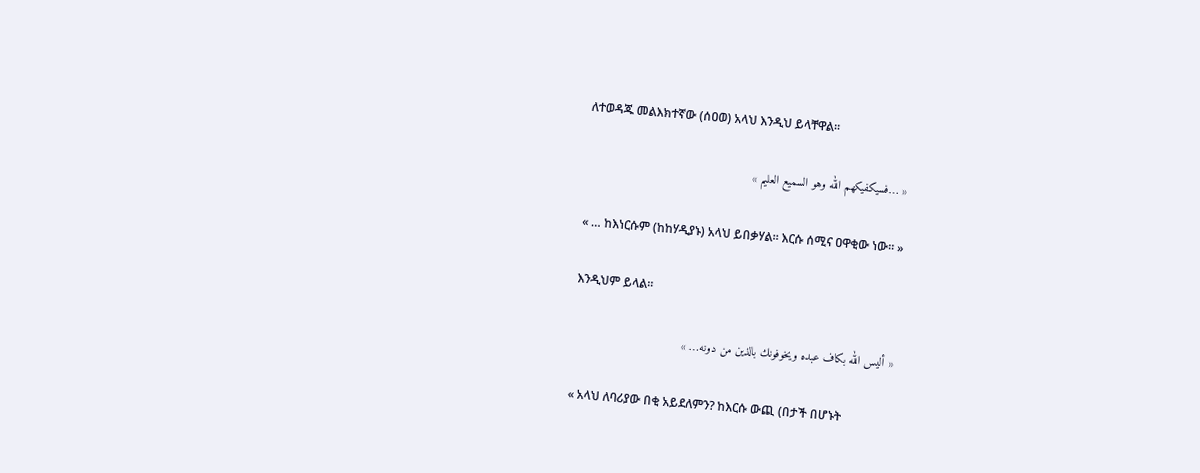ለተወዳጁ መልእክተኛው (ሰዐወ) አላህ እንዲህ ይላቸዋል።

« …فسيكفيكهم الله وهو السميع العليم »

« … ከእነርሱም (ከከሃዲያኑ) አላህ ይበቃሃል። እርሱ ሰሚና ዐዋቂው ነው። »

እንዲህም ይላል።

« أليس الله بكاف عبده ويخوفونك بالذين من دونه… »

« አላህ ለባሪያው በቂ አይደለምን? ከእርሱ ውጪ (በታች በሆኑት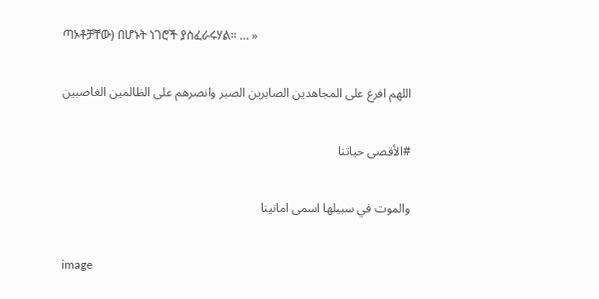ጣኦቶቻቸው) በሆኑት ነገሮች ያስፈራሩሃል። … »

اللهم افرغ على المجاهدين الصابرين الصبر وانصرهم على الظالمين الغاصبين

#الأقصى حياتنا

والموت في سبيلها اسمى امانينا

image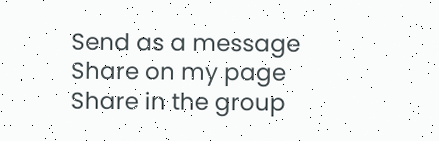Send as a message
Share on my page
Share in the group